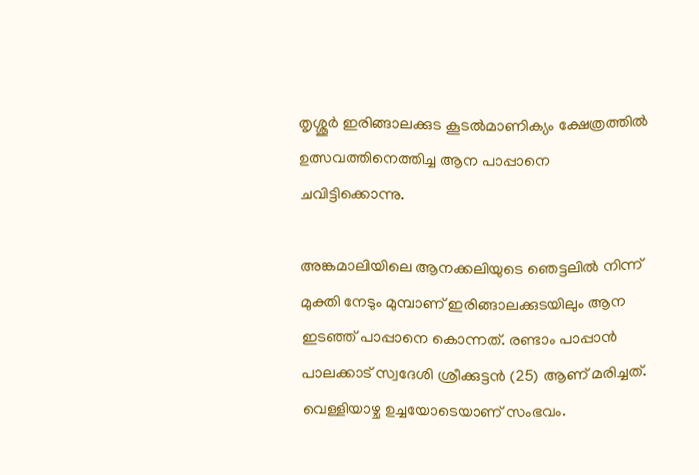തൃശ്ശൂര്‍ ഇരിങ്ങാലക്കുട കൂടല്‍മാണിക്യം ക്ഷേത്രത്തില്‍ ഉത്സവത്തിനെത്തിച്ച ആന പാപ്പാനെ ചവിട്ടിക്കൊന്നു.

അങ്കമാലിയിലെ ആനക്കലിയുടെ ഞെട്ടലിൽ നിന്ന് മുക്തി നേടും മുമ്പാണ് ഇരിങ്ങാലക്കുടയിലും ആന ഇടഞ്ഞ് പാപ്പാനെ കൊന്നത്. രണ്ടാം പാപ്പാൻ പാലക്കാട് സ്വദേശി ശ്രീക്കുട്ടന്‍ (25) ആണ് മരിച്ചത്. വെള്ളിയാഴ്ച ഉച്ചയോടെയാണ് സംഭവം.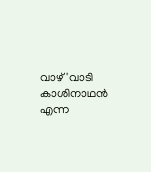വാഴ്'വാടി കാശിനാഥന്‍ എന്ന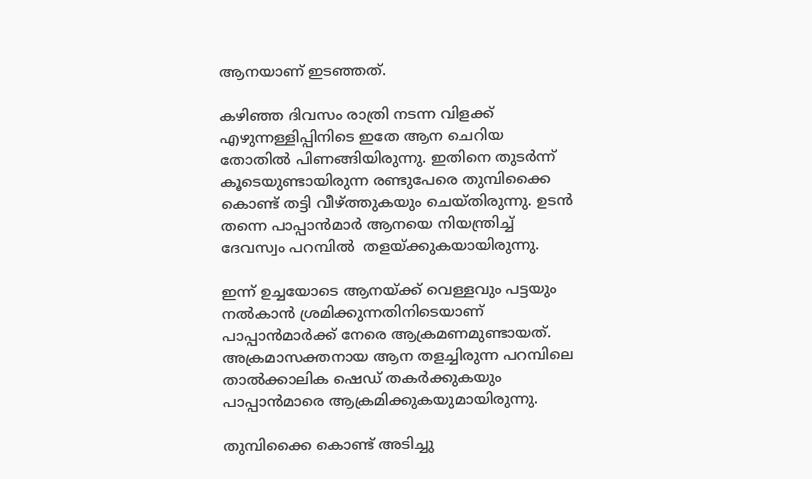ആനയാണ് ഇടഞ്ഞത്.

കഴിഞ്ഞ ദിവസം രാത്രി നടന്ന വിളക്ക് എഴുന്നള്ളിപ്പിനിടെ ഇതേ ആന ചെറിയ തോതിൽ പിണങ്ങിയിരുന്നു. ഇതിനെ തുടർന്ന് കൂടെയുണ്ടായിരുന്ന രണ്ടുപേരെ തുമ്പിക്കൈ കൊണ്ട് തട്ടി വീഴ്ത്തുകയും ചെയ്തിരുന്നു. ഉടന്‍ തന്നെ പാപ്പാന്‍മാര്‍ ആനയെ നിയന്ത്രിച്ച് ദേവസ്വം പറമ്പിൽ  തളയ്ക്കുകയായിരുന്നു.

ഇന്ന് ഉച്ചയോടെ ആനയ്ക്ക് വെള്ളവും പട്ടയും നൽകാൻ ശ്രമിക്കുന്നതിനിടെയാണ് പാപ്പാൻമാർക്ക് നേരെ ആക്രമണമുണ്ടായത്. അക്രമാസക്തനായ ആന തളച്ചിരുന്ന പറമ്പിലെ താല്‍ക്കാലിക ഷെഡ് തകര്‍ക്കുകയും പാപ്പാന്‍മാരെ ആക്രമിക്കുകയുമായിരുന്നു.

തുമ്പിക്കൈ കൊണ്ട് അടിച്ചു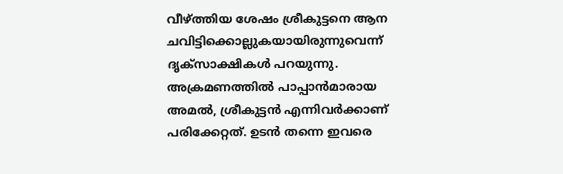വീഴ്ത്തിയ ശേഷം ശ്രീകുട്ടനെ ആന ചവിട്ടിക്കൊല്ലുകയായിരുന്നുവെന്ന് ദൃക്സാക്ഷികൾ പറയുന്നു. അക്രമണത്തില്‍ പാപ്പാന്‍മാരായ അമല്‍, ശ്രീകുട്ടന്‍ എന്നിവര്‍ക്കാണ് പരിക്കേറ്റത്. ഉടന്‍ തന്നെ ഇവരെ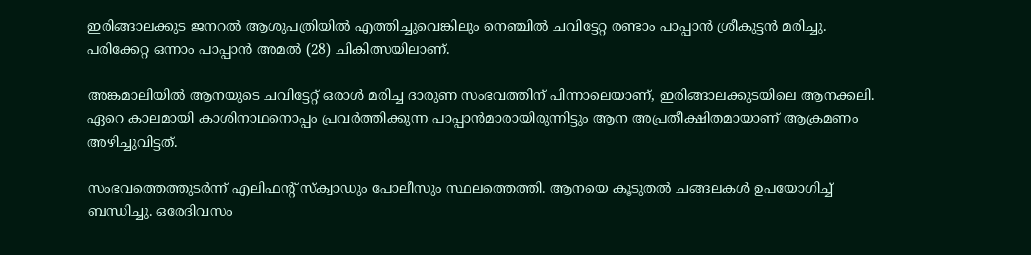ഇരിങ്ങാലക്കുട ജനറല്‍ ആശുപത്രിയില്‍ എത്തിച്ചുവെങ്കിലും നെഞ്ചില്‍ ചവിട്ടേറ്റ രണ്ടാം പാപ്പാന്‍ ശ്രീകുട്ടന്‍ മരിച്ചു. പരിക്കേറ്റ ഒന്നാം പാപ്പാന്‍ അമൽ (28) ചികിത്സയിലാണ്.

അങ്കമാലിയിൽ ആനയുടെ ചവിട്ടേറ്റ് ഒരാൾ മരിച്ച ദാരുണ സംഭവത്തിന് പിന്നാലെയാണ്, ഇരിങ്ങാലക്കുടയിലെ ആനക്കലി.  ഏറെ കാലമായി കാശിനാഥനൊപ്പം പ്രവർത്തിക്കുന്ന പാപ്പാൻമാരായിരുന്നിട്ടും ആന അപ്രതീക്ഷിതമായാണ് ആക്രമണം അഴിച്ചുവിട്ടത്.

സംഭവത്തെത്തുടർന്ന് എലിഫന്റ് സ്ക്വാഡും പോലീസും സ്ഥലത്തെത്തി. ആനയെ കൂടുതൽ ചങ്ങലകൾ ഉപയോഗിച്ച് ബന്ധിച്ചു. ഒരേദിവസം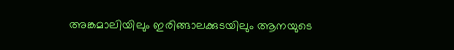അങ്കമാലിയിലും ഇരിങ്ങാലക്കുടയിലും ആനയുടെ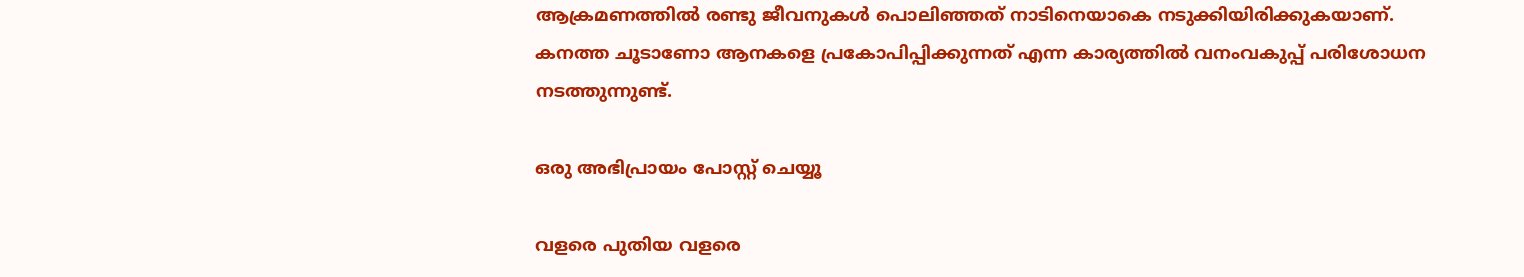ആക്രമണത്തിൽ രണ്ടു ജീവനുകൾ പൊലിഞ്ഞത് നാടിനെയാകെ നടുക്കിയിരിക്കുകയാണ്. കനത്ത ചൂടാണോ ആനകളെ പ്രകോപിപ്പിക്കുന്നത് എന്ന കാര്യത്തിൽ വനംവകുപ്പ് പരിശോധന നടത്തുന്നുണ്ട്.

ഒരു അഭിപ്രായം പോസ്റ്റ് ചെയ്യൂ

വളരെ പുതിയ വളരെ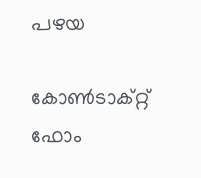പഴയ

കോൺടാക്റ്റ് ഫോം